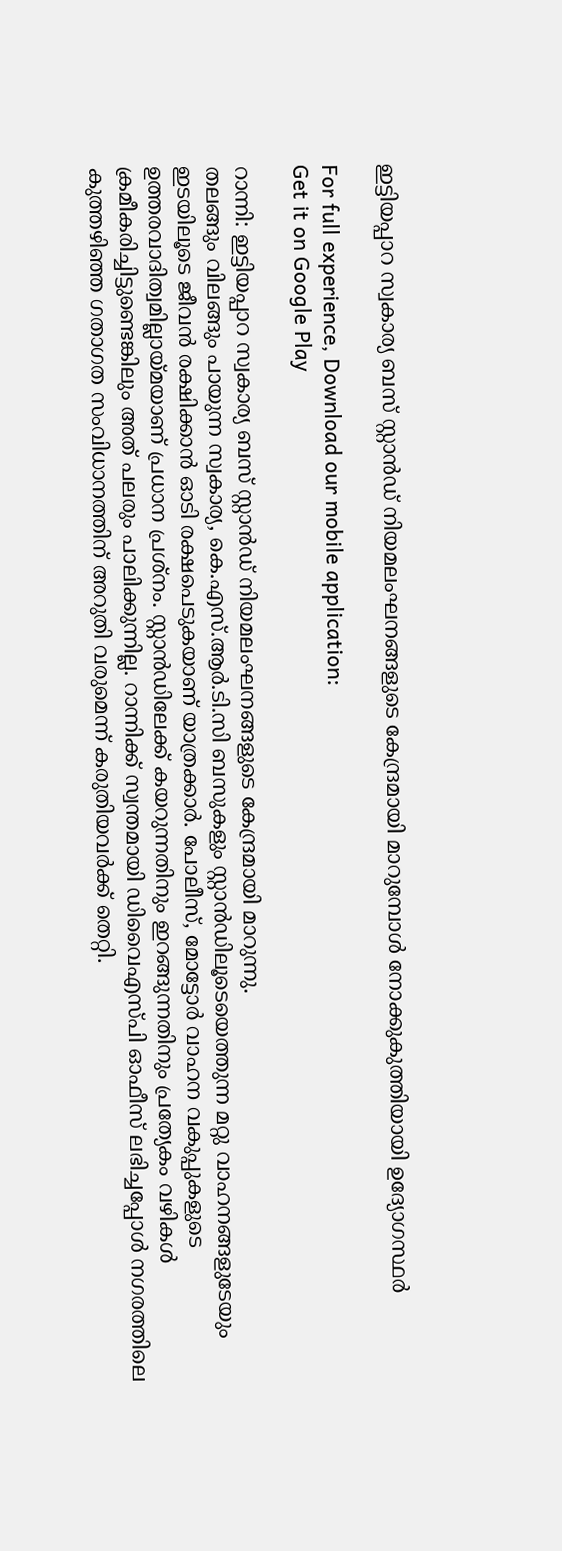ഇട്ടിയപ്പാറ സ്വകാര്യ ബസ് സ്റ്റാന്‍ഡ് നിയമലംഘനങ്ങളുടെ കേന്ദ്രമായി മാറുമ്പോള്‍ നോക്കുകുത്തിയായി ഉദ്യോഗസ്ഥര്‍

For full experience, Download our mobile application:
Get it on Google Play

റാന്നി: ഇട്ടിയപ്പാറ സ്വകാര്യ ബസ് സ്റ്റാന്‍ഡ് നിയമലംഘനങ്ങളുടെ കേന്ദ്രമായി മാറുന്നു.
തലങ്ങും വിലങ്ങും പായുന്ന സ്വകാര്യ, കെ.എസ്.ആര്‍.ടി.സി ബസുകളും സ്റ്റാന്‍ഡിലൂടെയെത്തുന്ന മറ്റു വാഹനങ്ങളുടേയും ഇടയിലൂടെ ജീവന്‍ രക്ഷിക്കാന്‍ ഓടി രക്ഷപെടുകയാണ് യാത്രക്കാര്‍. പോലീസ്, മോട്ടോര്‍ വാഹന വകുപ്പുകളുടെ ഉത്തരവാദിത്വമില്ലായ്മയാണ് പ്രധാന പ്രശ്നം. സ്റ്റാന്‍ഡിലേക്ക് കയറുന്നതിനും ഇറങ്ങുന്നതിനും പ്രത്യേകം വഴികള്‍ ക്രമീകരിച്ചിട്ടുണ്ടെങ്കിലും അത് പലരും പാലിക്കുന്നില്ല. റാന്നിക്ക് സ്വന്തമായി ഡിവൈഎസ്പി ഓഫീസ് ലഭിച്ചപ്പോള്‍ നഗരത്തിലെ കുത്തഴിഞ്ഞ ഗതാഗത സംവിധാനത്തിന് അറുതി വരുമെന്ന് കരുതിയവര്‍ക്ക് തെറ്റി.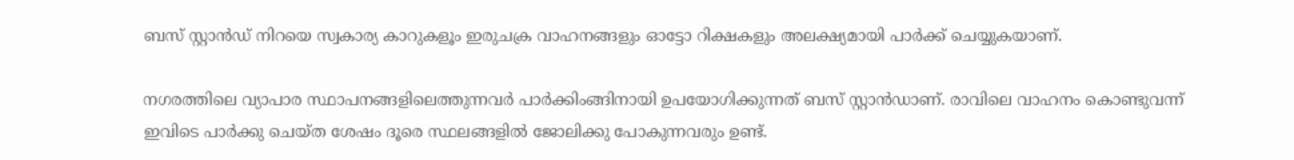ബസ് സ്റ്റാന്‍ഡ് നിറയെ സ്വകാര്യ കാറുകളൂം ഇരുചക്ര വാഹനങ്ങളും ഓട്ടോ റിക്ഷകളും അലക്ഷ്യമായി പാര്‍ക്ക് ചെയ്യുകയാണ്.

നഗരത്തിലെ വ്യാപാര സ്ഥാപനങ്ങളിലെത്തുന്നവര്‍ പാര്‍ക്കിംങ്ങിനായി ഉപയോഗിക്കുന്നത് ബസ് സ്റ്റാന്‍ഡാണ്. രാവിലെ വാഹനം കൊണ്ടുവന്ന് ഇവിടെ പാര്‍ക്കു ചെയ്ത ശേഷം ദൂരെ സ്ഥലങ്ങളില്‍ ജോലിക്കു പോകുന്നവരും ഉണ്ട്.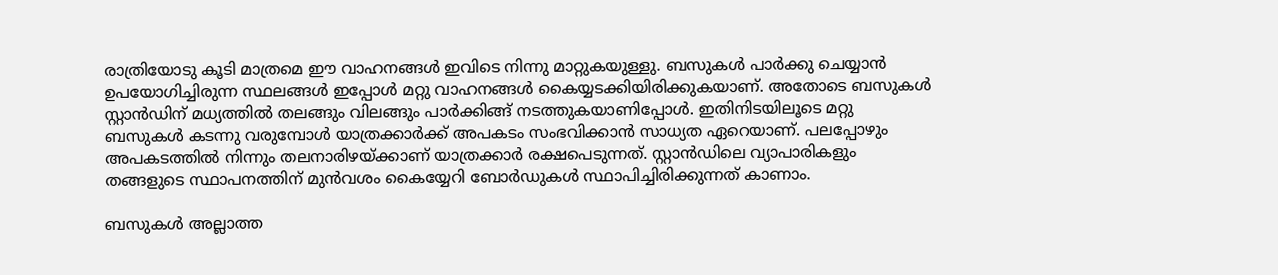രാത്രിയോടു കൂടി മാത്രമെ ഈ വാഹനങ്ങള്‍ ഇവിടെ നിന്നു മാറ്റുകയുള്ളു. ബസുകള്‍ പാര്‍ക്കു ചെയ്യാന്‍ ഉപയോഗിച്ചിരുന്ന സ്ഥലങ്ങള്‍ ഇപ്പോള്‍ മറ്റു വാഹനങ്ങള്‍ കൈയ്യടക്കിയിരിക്കുകയാണ്. അതോടെ ബസുകള്‍ സ്റ്റാന്‍ഡിന് മധ്യത്തില്‍ തലങ്ങും വിലങ്ങും പാര്‍ക്കിങ്ങ് നടത്തുകയാണിപ്പോള്‍. ഇതിനിടയിലൂടെ മറ്റു ബസുകള്‍ കടന്നു വരുമ്പോള്‍ യാത്രക്കാര്‍ക്ക് അപകടം സംഭവിക്കാന്‍ സാധ്യത ഏറെയാണ്. പലപ്പോഴും അപകടത്തില്‍ നിന്നും തലനാരിഴയ്ക്കാണ് യാത്രക്കാര്‍ രക്ഷപെടുന്നത്. സ്റ്റാന്‍ഡിലെ വ്യാപാരികളും തങ്ങളുടെ സ്ഥാപനത്തിന് മുന്‍വശം കൈയ്യേറി ബോര്‍ഡുകള്‍ സ്ഥാപിച്ചിരിക്കുന്നത് കാണാം.

ബസുകള്‍ അല്ലാത്ത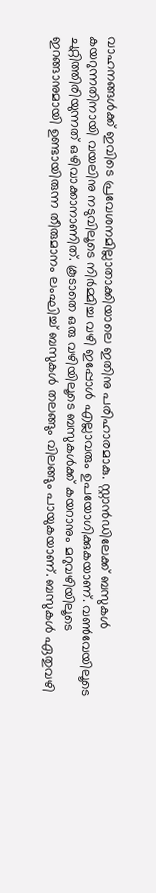വാഹനങ്ങള്‍ക്ക് ഇവിടെ പ്രവേശനമില്ലാതാക്കിയാലെ ഇതിനു പരിഹാരമാകു. സ്റ്റാന്‍ഡിലേക്ക് ബസുകള്‍ കയറുന്നതിനായി വയലിനു നടുവിലൂടെ നിര്‍മ്മിച്ച വഴി ഇപ്പോള്‍ എല്ലാവരും ഉപയോഗിക്കുകയാണ്. വണ്‍വേയിലൂടെ ചുറ്റിത്തിരിയുന്നത് ഒഴിവാക്കാനാണിത്. കൂടാതെ ഒരു വഴിയിലൂടെ ബസുകള്‍ക്ക് കയറാനും മറുവഴിയിലൂടെ ഇറങ്ങാനുമായി ഉണ്ടായിരുന്ന തീരുമാനം ലംഘിച്ച് ബസുകള്‍ തലങ്ങും വിലങ്ങും പായുകയാണ്. ബസുകള്‍ ഏതുവഴി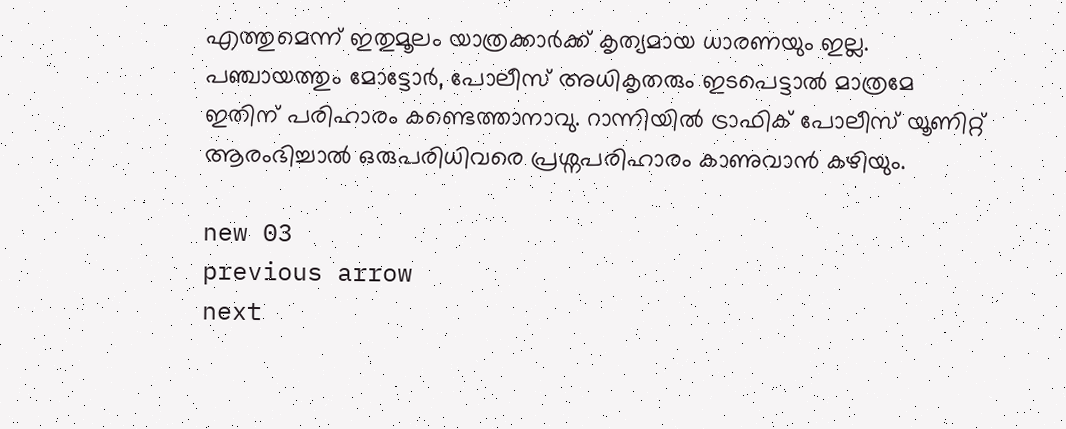എത്തുമെന്ന് ഇതുമൂലം യാത്രക്കാര്‍ക്ക് കൃത്യമായ ധാരണയും ഇല്ല. പഞ്ചായത്തും മോട്ടോര്‍, പോലീസ് അധികൃതരും ഇടപെട്ടാല്‍ മാത്രമേ ഇതിന് പരിഹാരം കണ്ടെത്താനാവു. റാന്നിയില്‍ ട്രാഫിക് പോലീസ് യൂണിറ്റ് ആരംഭിച്ചാല്‍ ഒരുപരിധിവരെ പ്രശ്നപരിഹാരം കാണുവാന്‍ കഴിയും.

new 03
previous arrow
next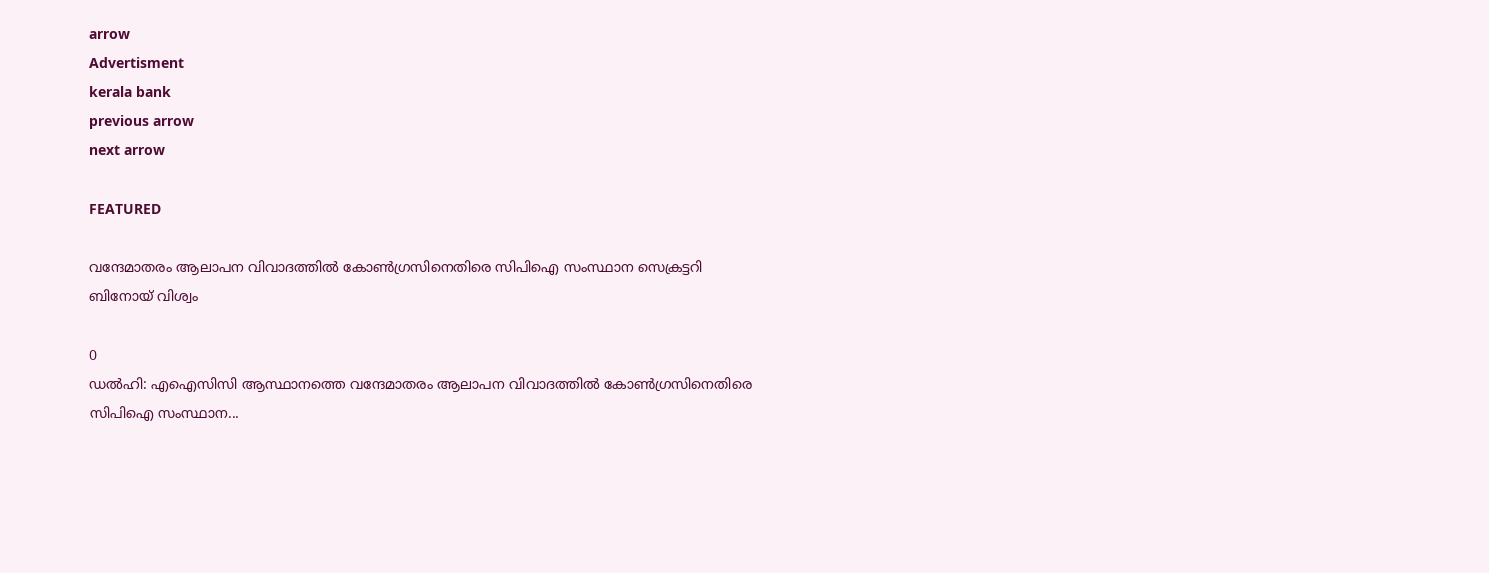arrow
Advertisment
kerala bank
previous arrow
next arrow

FEATURED

വന്ദേമാതരം ആലാപന വിവാദത്തിൽ കോൺഗ്രസിനെതിരെ സിപിഐ സംസ്ഥാന സെക്രട്ടറി ബിനോയ് വിശ്വം

0
ഡൽഹി: എഐസിസി ആസ്ഥാനത്തെ വന്ദേമാതരം ആലാപന വിവാദത്തിൽ കോൺഗ്രസിനെതിരെ സിപിഐ സംസ്ഥാന...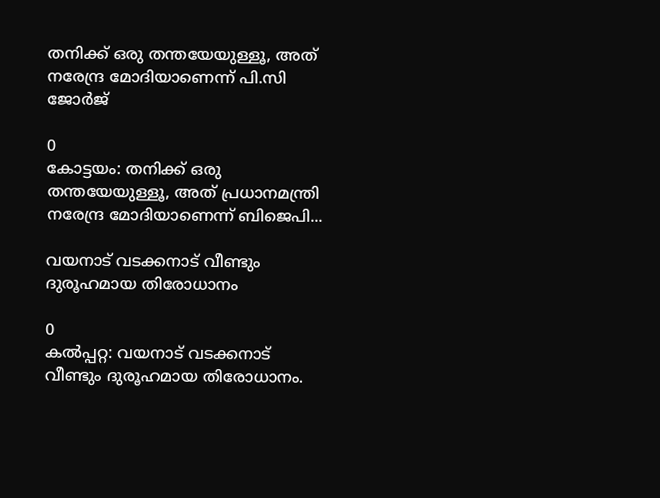തനിക്ക് ഒരു തന്തയേയുള്ളൂ, അത് നരേന്ദ്ര മോദിയാണെന്ന് പി.സി ജോർജ്

0
കോട്ടയം: തനിക്ക് ഒരു തന്തയേയുള്ളൂ, അത് പ്രധാനമന്ത്രി നരേന്ദ്ര മോദിയാണെന്ന് ബിജെപി...

വയനാട് വടക്കനാട് വീണ്ടും ദുരൂഹമായ തിരോധാനം

0
കല്‍പ്പറ്റ: വയനാട് വടക്കനാട് വീണ്ടും ദുരൂഹമായ തിരോധാനം.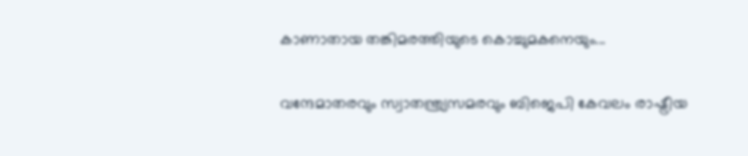കാണാതായ തങ്കിമരത്തിയുടെ കൊച്ചുമകനെയും...

വന്ദേമാതരവും സ്വാതന്ത്ര്യസമരവും ബിജെപി കേവലം രാഷ്ട്രീയ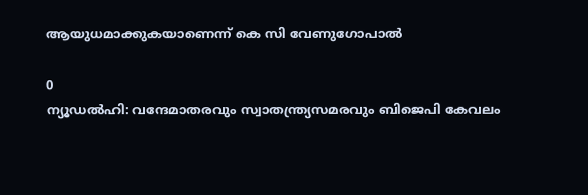ആയുധമാക്കുകയാണെന്ന് കെ സി വേണുഗോപാൽ

0
ന്യൂഡൽഹി: വന്ദേമാതരവും സ്വാതന്ത്ര്യസമരവും ബിജെപി കേവലം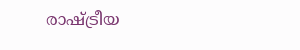രാഷ്ട്രീയ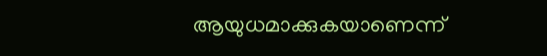ആയുധമാക്കുകയാണെന്ന്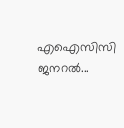എഐസിസി ജനറൽ...